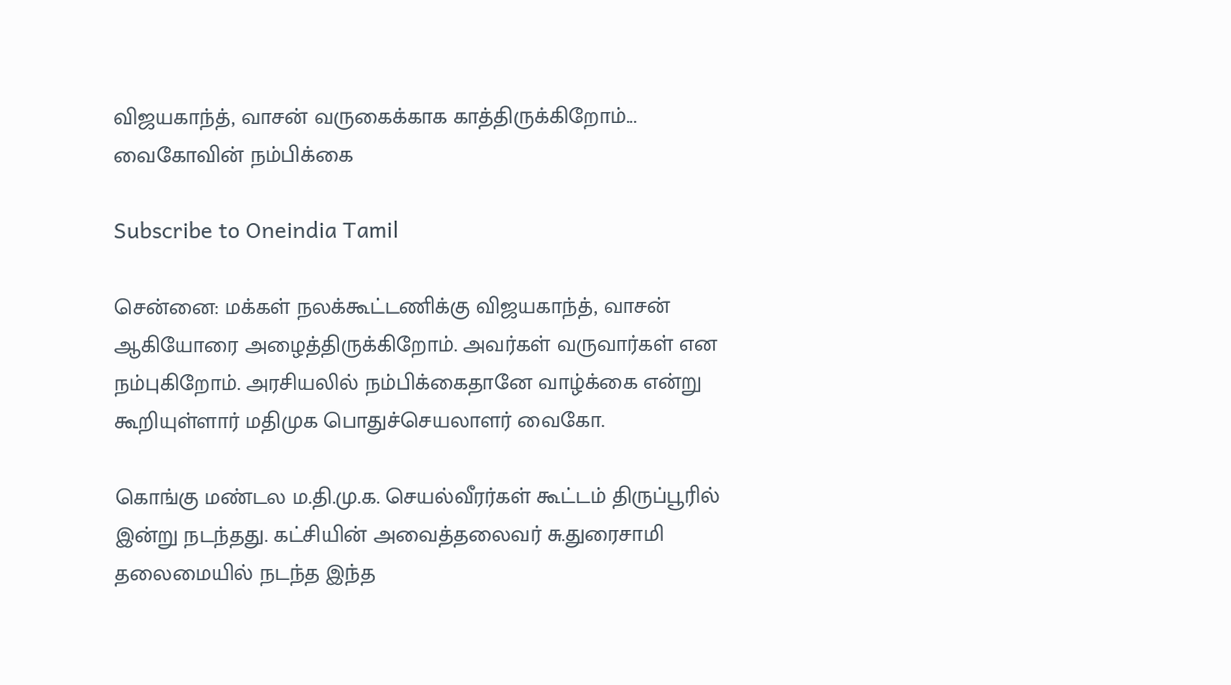விஜயகாந்த், வாசன் வருகைக்காக காத்திருக்கிறோம்... வைகோவின் நம்பிக்கை

Subscribe to Oneindia Tamil

சென்னை: மக்கள் நலக்கூட்டணிக்கு விஜயகாந்த், வாசன் ஆகியோரை அழைத்திருக்கிறோம். அவர்கள் வருவார்கள் என நம்புகிறோம். அரசியலில் நம்பிக்கைதானே வாழ்க்கை என்று கூறியுள்ளார் மதிமுக பொதுச்செயலாளர் வைகோ.

கொங்கு மண்டல ம.தி.மு.க. செயல்வீரர்கள் கூட்டம் திருப்பூரில் இன்று நடந்தது. கட்சியின் அவைத்தலைவர் சு.துரைசாமி தலைமையில் நடந்த இந்த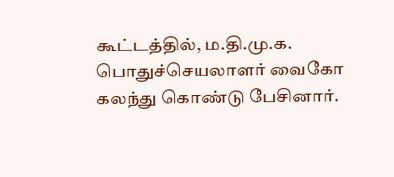கூட்டத்தில், ம.தி.மு.க. பொதுச்செயலாளர் வைகோ கலந்து கொண்டு பேசினார்.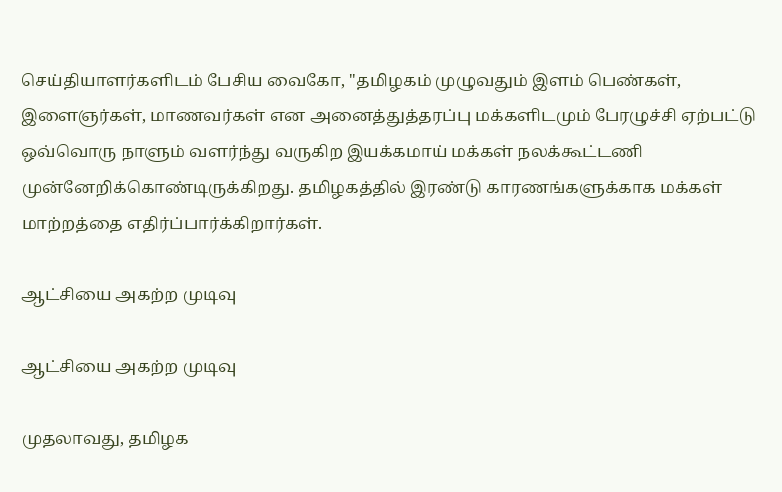செய்தியாளர்களிடம் பேசிய வைகோ, "தமிழகம் முழுவதும் இளம் பெண்கள், இளைஞர்கள், மாணவர்கள் என அனைத்துத்தரப்பு மக்களிடமும் பேரழுச்சி ஏற்பட்டு ஒவ்வொரு நாளும் வளர்ந்து வருகிற இயக்கமாய் மக்கள் நலக்கூட்டணி முன்னேறிக்கொண்டிருக்கிறது. தமிழகத்தில் இரண்டு காரணங்களுக்காக மக்கள் மாற்றத்தை எதிர்ப்பார்க்கிறார்கள்.

ஆட்சியை அகற்ற முடிவு

ஆட்சியை அகற்ற முடிவு

முதலாவது, தமிழக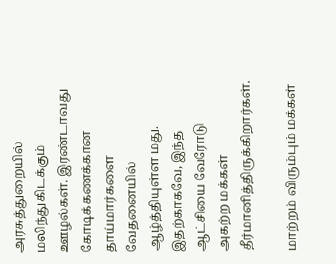அரசுத்துறையில் மலிந்துகிடக்கும் ஊழல்கள். இரண்டாவது கோடிக்கணக்கான தாய்மார்களை வேதனையில் ஆழ்த்தியுள்ள மது. இதற்காகவே, இந்த ஆட்சியை வேரோடு அகற்ற மக்கள் தீர்மானித்திருக்கிறார்கள்.

மாற்றம் விரும்பும் மக்கள்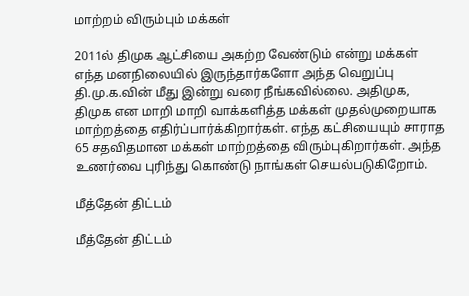மாற்றம் விரும்பும் மக்கள்

2011ல் திமுக ஆட்சியை அகற்ற வேண்டும் என்று மக்கள் எந்த மனநிலையில் இருந்தார்களோ அந்த வெறுப்பு தி.மு.க.வின் மீது இன்று வரை நீங்கவில்லை. அதிமுக, திமுக என மாறி மாறி வாக்களித்த மக்கள் முதல்முறையாக மாற்றத்தை எதிர்ப்பார்க்கிறார்கள். எந்த கட்சியையும் சாராத 65 சதவிதமான மக்கள் மாற்றத்தை விரும்புகிறார்கள். அந்த உணர்வை புரிந்து கொண்டு நாங்கள் செயல்படுகிறோம்.

மீத்தேன் திட்டம்

மீத்தேன் திட்டம்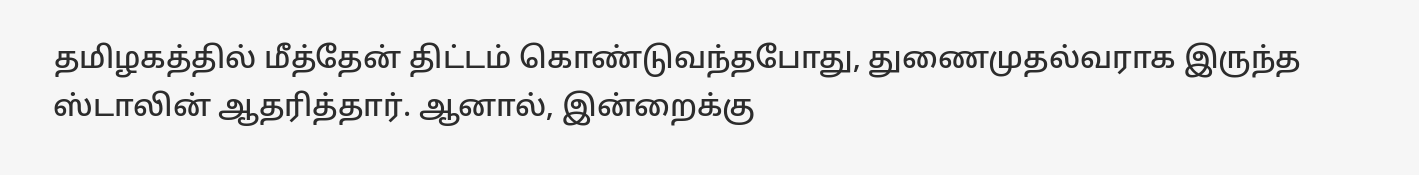தமிழகத்தில் மீத்தேன் திட்டம் கொண்டுவந்தபோது, துணைமுதல்வராக இருந்த ஸ்டாலின் ஆதரித்தார். ஆனால், இன்றைக்கு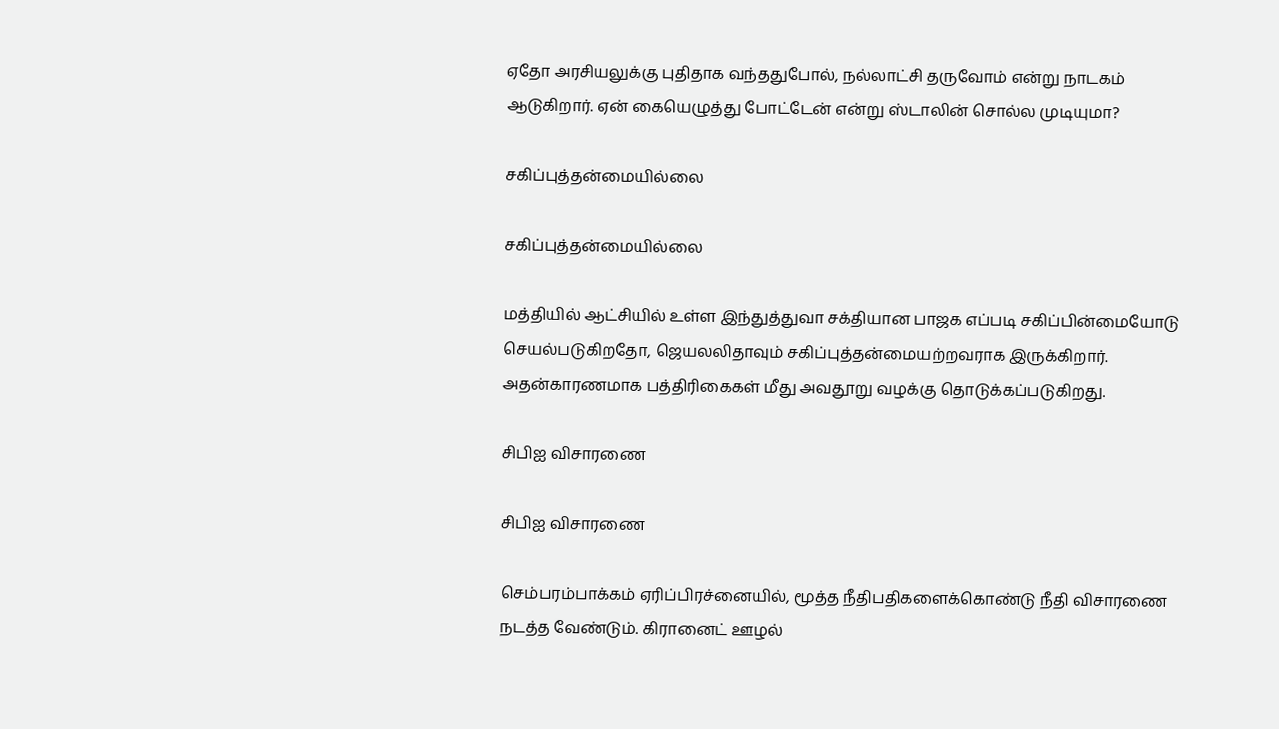ஏதோ அரசியலுக்கு புதிதாக வந்ததுபோல், நல்லாட்சி தருவோம் என்று நாடகம் ஆடுகிறார். ஏன் கையெழுத்து போட்டேன் என்று ஸ்டாலின் சொல்ல முடியுமா?

சகிப்புத்தன்மையில்லை

சகிப்புத்தன்மையில்லை

மத்தியில் ஆட்சியில் உள்ள இந்துத்துவா சக்தியான பாஜக எப்படி சகிப்பின்மையோடு செயல்படுகிறதோ, ஜெயலலிதாவும் சகிப்புத்தன்மையற்றவராக இருக்கிறார். அதன்காரணமாக பத்திரிகைகள் மீது அவதூறு வழக்கு தொடுக்கப்படுகிறது.

சிபிஐ விசாரணை

சிபிஐ விசாரணை

செம்பரம்பாக்கம் ஏரிப்பிரச்னையில், மூத்த நீதிபதிகளைக்கொண்டு நீதி விசாரணை நடத்த வேண்டும். கிரானைட் ஊழல்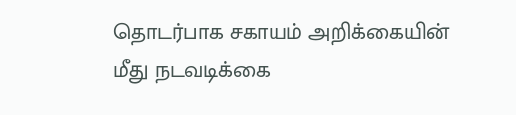தொடர்பாக சகாயம் அறிக்கையின் மீது நடவடிக்கை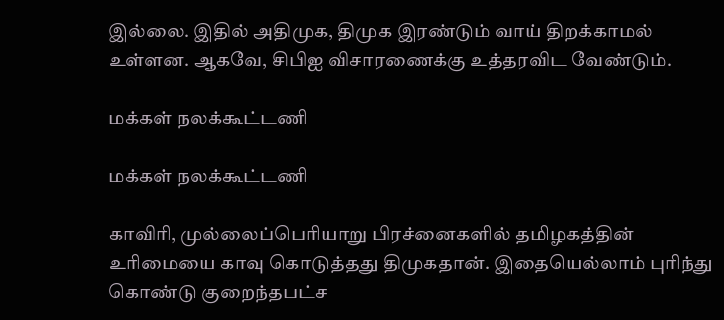இல்லை. இதில் அதிமுக, திமுக இரண்டும் வாய் திறக்காமல் உள்ளன. ஆகவே, சிபிஐ விசாரணைக்கு உத்தரவிட வேண்டும்.

மக்கள் நலக்கூட்டணி

மக்கள் நலக்கூட்டணி

காவிரி, முல்லைப்பெரியாறு பிரச்னைகளில் தமிழகத்தின் உரிமையை காவு கொடுத்தது திமுகதான். இதையெல்லாம் புரிந்து கொண்டு குறைந்தபட்ச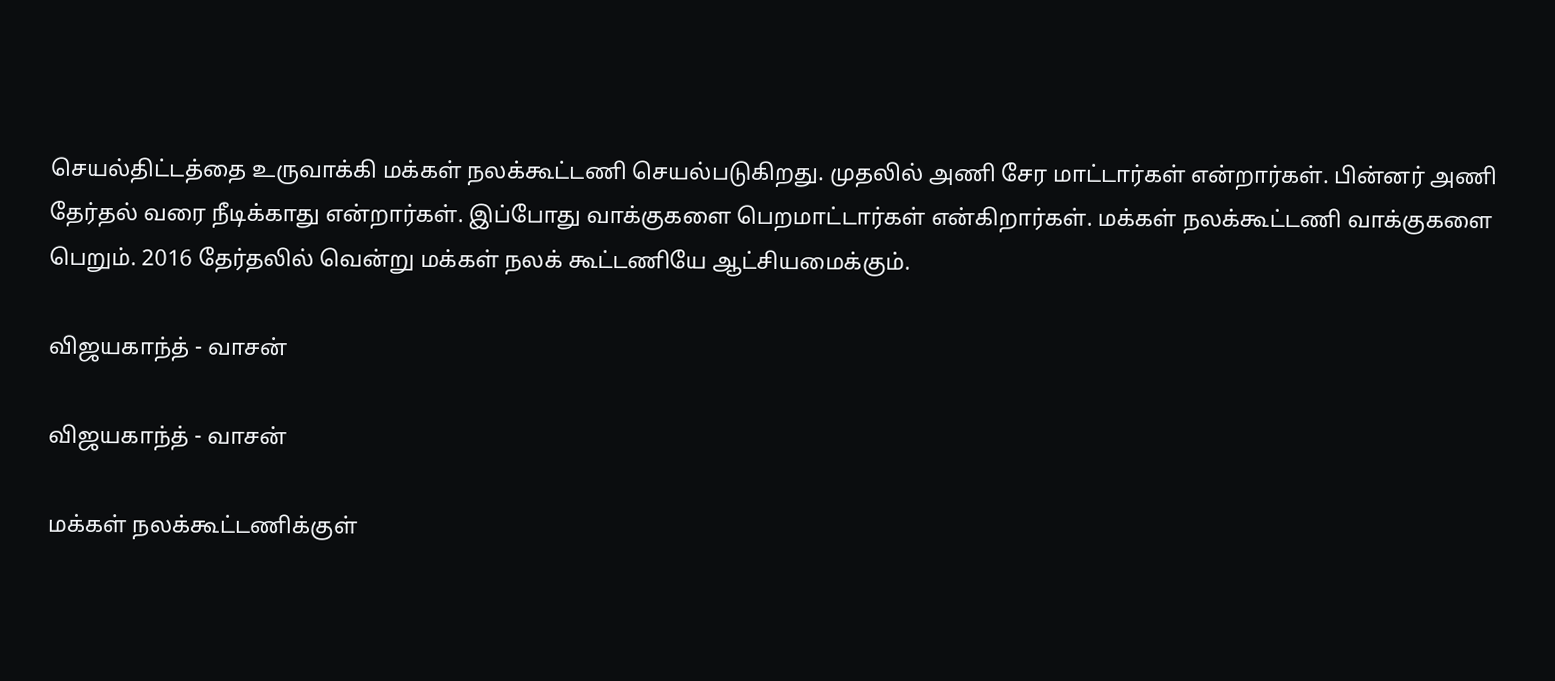செயல்திட்டத்தை உருவாக்கி மக்கள் நலக்கூட்டணி செயல்படுகிறது. முதலில் அணி சேர மாட்டார்கள் என்றார்கள். பின்னர் அணி தேர்தல் வரை நீடிக்காது என்றார்கள். இப்போது வாக்குகளை பெறமாட்டார்கள் என்கிறார்கள். மக்கள் நலக்கூட்டணி வாக்குகளை பெறும். 2016 தேர்தலில் வென்று மக்கள் நலக் கூட்டணியே ஆட்சியமைக்கும்.

விஜயகாந்த் - வாசன்

விஜயகாந்த் - வாசன்

மக்கள் நலக்கூட்டணிக்குள்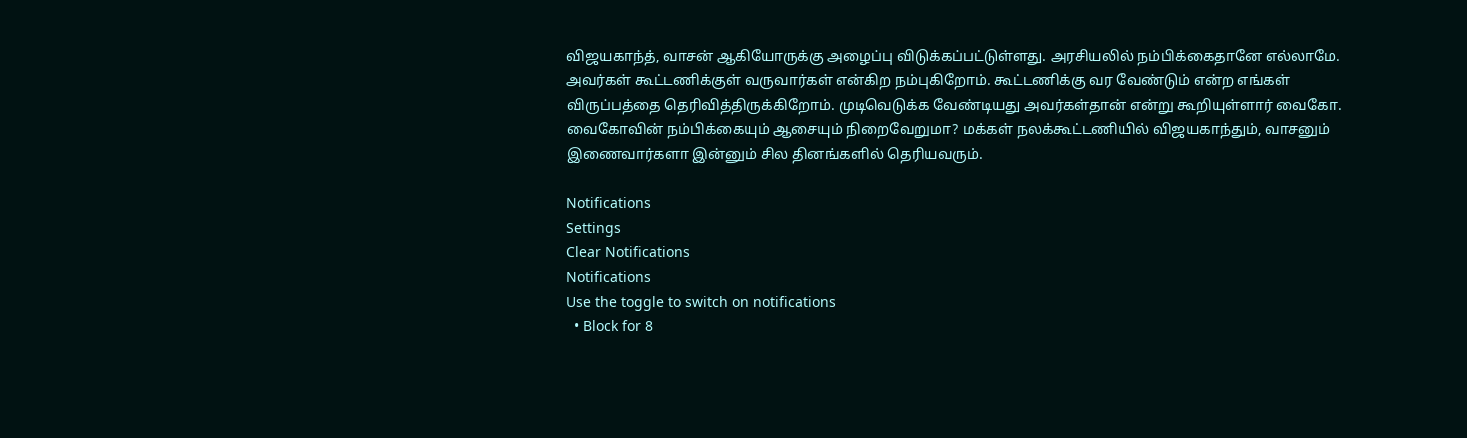விஜயகாந்த், வாசன் ஆகியோருக்கு அழைப்பு விடுக்கப்பட்டுள்ளது. அரசியலில் நம்பிக்கைதானே எல்லாமே. அவர்கள் கூட்டணிக்குள் வருவார்கள் என்கிற நம்புகிறோம். கூட்டணிக்கு வர வேண்டும் என்ற எங்கள் விருப்பத்தை தெரிவித்திருக்கிறோம். முடிவெடுக்க வேண்டியது அவர்கள்தான் என்று கூறியுள்ளார் வைகோ. வைகோவின் நம்பிக்கையும் ஆசையும் நிறைவேறுமா? மக்கள் நலக்கூட்டணியில் விஜயகாந்தும், வாசனும் இணைவார்களா இன்னும் சில தினங்களில் தெரியவரும்.

Notifications
Settings
Clear Notifications
Notifications
Use the toggle to switch on notifications
  • Block for 8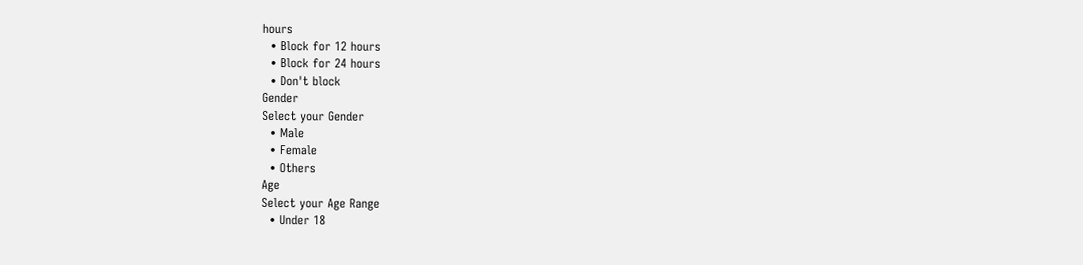hours
  • Block for 12 hours
  • Block for 24 hours
  • Don't block
Gender
Select your Gender
  • Male
  • Female
  • Others
Age
Select your Age Range
  • Under 18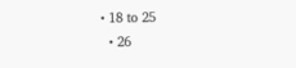• 18 to 25
  • 26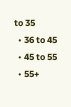to 35
  • 36 to 45
  • 45 to 55
  • 55+